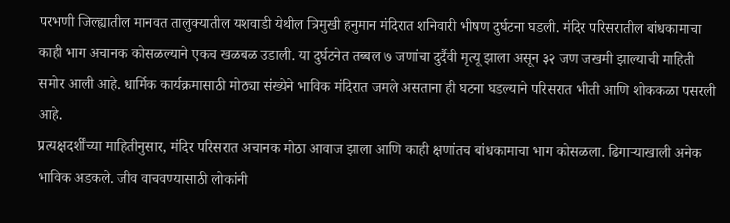परभणी जिल्ह्यातील मानवत तालुक्यातील यशवाडी येथील त्रिमुखी हनुमान मंदिरात शनिवारी भीषण दुर्घटना घडली. मंदिर परिसरातील बांधकामाचा काही भाग अचानक कोसळल्याने एकच खळबळ उडाली. या दुर्घटनेत तब्बल ७ जणांचा दुर्दैवी मृत्यू झाला असून ३२ जण जखमी झाल्याची माहिती समोर आली आहे. धार्मिक कार्यक्रमासाठी मोठ्या संख्येने भाविक मंदिरात जमले असताना ही घटना घडल्याने परिसरात भीती आणि शोककळा पसरली आहे.
प्रत्यक्षदर्शींच्या माहितीनुसार, मंदिर परिसरात अचानक मोठा आवाज झाला आणि काही क्षणांतच बांधकामाचा भाग कोसळला. ढिगाऱ्याखाली अनेक भाविक अडकले. जीव वाचवण्यासाठी लोकांनी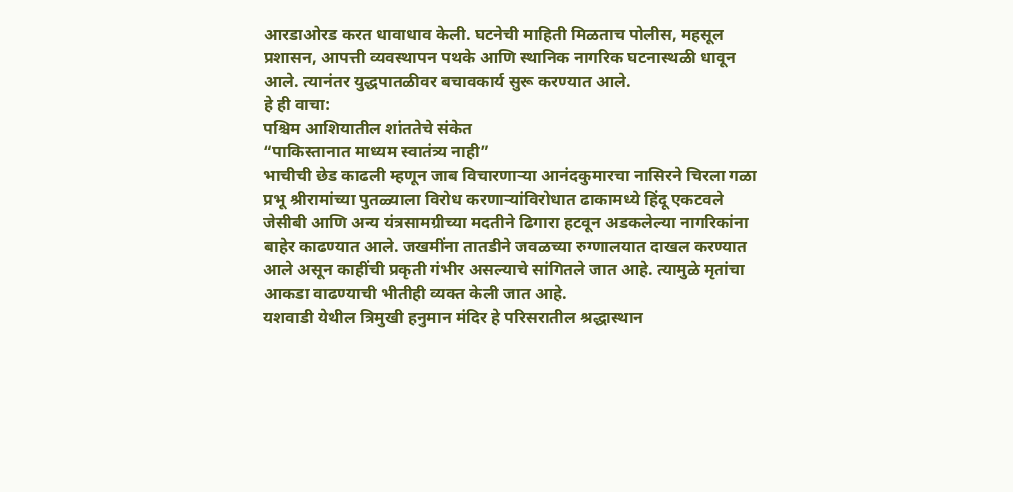आरडाओरड करत धावाधाव केली. घटनेची माहिती मिळताच पोलीस, महसूल प्रशासन, आपत्ती व्यवस्थापन पथके आणि स्थानिक नागरिक घटनास्थळी धावून आले. त्यानंतर युद्धपातळीवर बचावकार्य सुरू करण्यात आले.
हे ही वाचा:
पश्चिम आशियातील शांततेचे संकेत
“पाकिस्तानात माध्यम स्वातंत्र्य नाही”
भाचीची छेड काढली म्हणून जाब विचारणाऱ्या आनंदकुमारचा नासिरने चिरला गळा
प्रभू श्रीरामांच्या पुतळ्याला विरोध करणाऱ्यांविरोधात ढाकामध्ये हिंदू एकटवले
जेसीबी आणि अन्य यंत्रसामग्रीच्या मदतीने ढिगारा हटवून अडकलेल्या नागरिकांना बाहेर काढण्यात आले. जखमींना तातडीने जवळच्या रुग्णालयात दाखल करण्यात आले असून काहींची प्रकृती गंभीर असल्याचे सांगितले जात आहे. त्यामुळे मृतांचा आकडा वाढण्याची भीतीही व्यक्त केली जात आहे.
यशवाडी येथील त्रिमुखी हनुमान मंदिर हे परिसरातील श्रद्धास्थान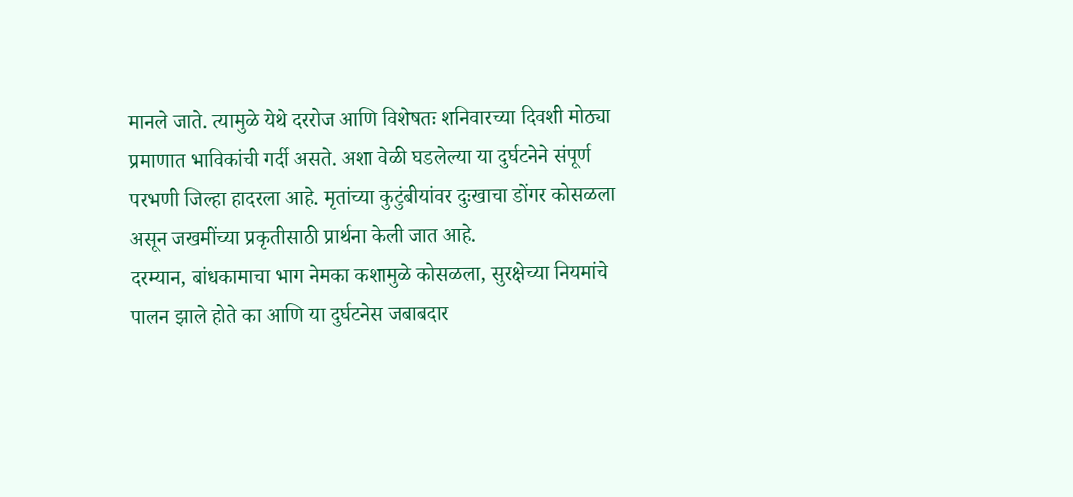मानले जाते. त्यामुळे येथे दररोज आणि विशेषतः शनिवारच्या दिवशी मोठ्या प्रमाणात भाविकांची गर्दी असते. अशा वेळी घडलेल्या या दुर्घटनेने संपूर्ण परभणी जिल्हा हादरला आहे. मृतांच्या कुटुंबीयांवर दुःखाचा डोंगर कोसळला असून जखमींच्या प्रकृतीसाठी प्रार्थना केली जात आहे.
दरम्यान, बांधकामाचा भाग नेमका कशामुळे कोसळला, सुरक्षेच्या नियमांचे पालन झाले होते का आणि या दुर्घटनेस जबाबदार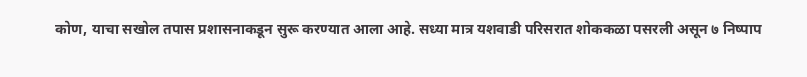कोण, याचा सखोल तपास प्रशासनाकडून सुरू करण्यात आला आहे. सध्या मात्र यशवाडी परिसरात शोककळा पसरली असून ७ निष्पाप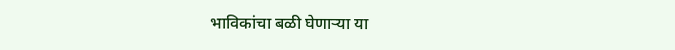भाविकांचा बळी घेणाऱ्या या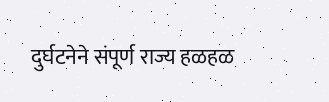दुर्घटनेने संपूर्ण राज्य हळहळ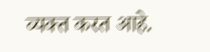व्यक्त करत आहे.